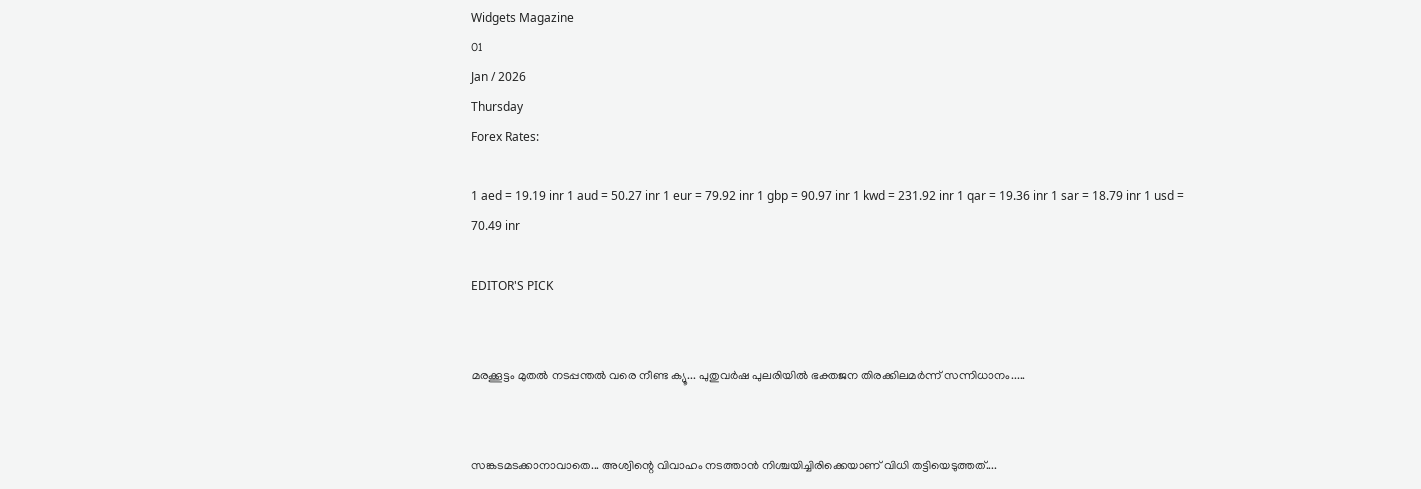Widgets Magazine
01
Jan / 2026
Thursday
Forex Rates:

1 aed = 19.19 inr 1 aud = 50.27 inr 1 eur = 79.92 inr 1 gbp = 90.97 inr 1 kwd = 231.92 inr 1 qar = 19.36 inr 1 sar = 18.79 inr 1 usd = 70.49 inr

EDITOR'S PICK


മരക്കൂട്ടം മുതൽ നടപ്പന്തൽ വരെ നീണ്ട ക്യൂ... പുതുവർഷ പുലരിയിൽ ഭക്തജന തിരക്കിലമർന്ന്‌ സന്നിധാനം.....


സങ്കടമടക്കാനാവാതെ... അശ്വിന്റെ വിവാഹം നടത്താൻ നിശ്ചയിച്ചിരിക്കെയാണ് വിധി തട്ടിയെടുത്തത്....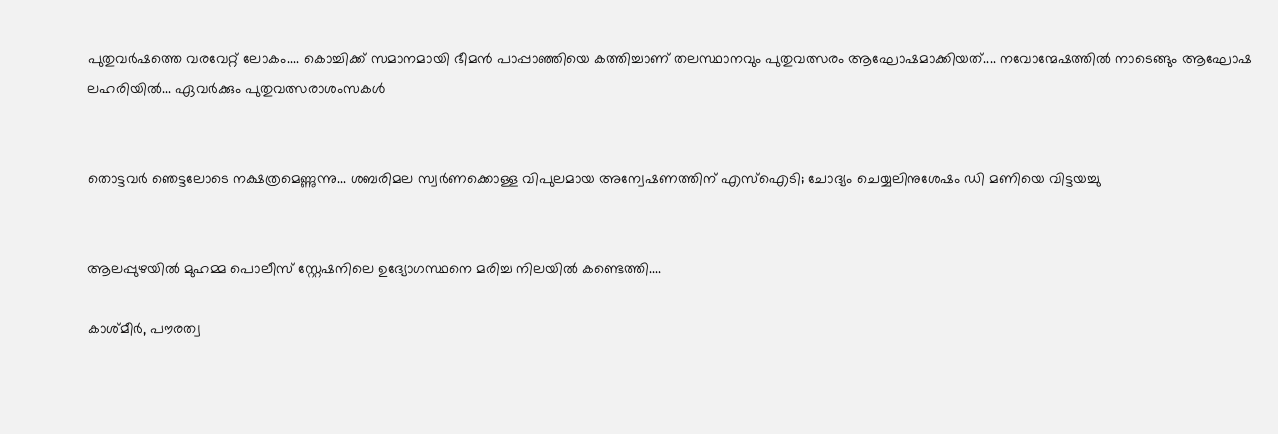പുതുവർഷത്തെ വരവേറ്റ് ലോകം.... കൊച്ചിക്ക് സമാനമായി ഭീമൻ പാപ്പാഞ്ഞിയെ കത്തിച്ചാണ് തലസ്ഥാനവും പുതുവത്സരം ആഘോഷമാക്കിയത്.... നവോന്മേഷത്തിൽ നാടെങ്ങും ആഘോഷ ലഹരിയിൽ... ഏവർക്കും പുതുവത്സരാശംസകൾ


തൊട്ടവര്‍ ഞെട്ടലോടെ നക്ഷത്രമെണ്ണുന്നു... ശബരിമല സ്വര്‍ണക്കൊള്ള വിപുലമായ അന്വേഷണത്തിന് എസ്ഐടി; ചോദ്യം ചെയ്യലിനുശേഷം ഡി മണിയെ വിട്ടയച്ചു


ആലപ്പുഴയിൽ മുഹമ്മ പൊലീസ് സ്റ്റേഷനിലെ ഉദ്യോഗസ്ഥനെ മരിച്ച നിലയിൽ കണ്ടെത്തി....

കാശ്മീർ, പൗരത്വ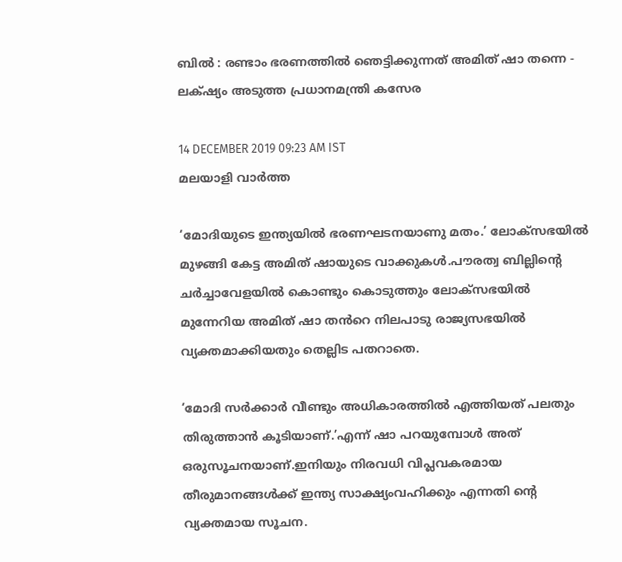ബിൽ : രണ്ടാം ഭരണത്തിൽ ഞെട്ടിക്കുന്നത് അമിത് ഷാ തന്നെ - ലക്‌ഷ്യം അടുത്ത പ്രധാനമന്ത്രി കസേര

14 DECEMBER 2019 09:23 AM IST
മലയാളി വാര്‍ത്ത

‘മോദിയുടെ ഇന്ത്യയിൽ ഭരണഘടനയാണു മതം.’ ലോക്സഭയിൽ മുഴങ്ങി കേട്ട അമിത് ഷായുടെ വാക്കുകൾ.പൗരത്വ ബില്ലിന്റെ ചർച്ചാവേളയിൽ കൊണ്ടും കൊടുത്തും ലോക്സഭയിൽ മുന്നേറിയ അമിത് ഷാ തൻറെ നിലപാടു രാജ്യസഭയിൽ വ്യക്തമാക്കിയതും തെല്ലിട പതറാതെ.

‘മോദി സർക്കാർ വീണ്ടും അധികാരത്തിൽ എത്തിയത് പലതും തിരുത്താൻ കൂടിയാണ്.’എന്ന് ഷാ പറയുമ്പോൾ അത് ഒരുസൂചനയാണ്.ഇനിയും നിരവധി വിപ്ലവകരമായ തീരുമാനങ്ങൾക്ക് ഇന്ത്യ സാക്ഷ്യംവഹിക്കും എന്നതി ന്റെ വ്യക്തമായ സൂചന.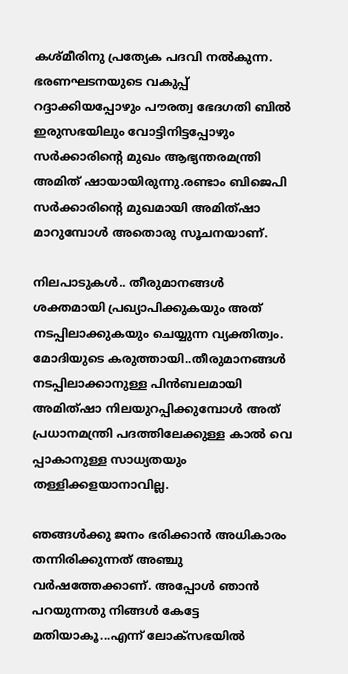കശ്മീരിനു പ്രത്യേക പദവി നൽകുന്ന. ഭരണഘടനയുടെ വകുപ്പ് റദ്ദാക്കിയപ്പോഴും പൗരത്വ ഭേദഗതി ബില്‍ ഇരുസഭയിലും വോട്ടിനിട്ടപ്പോഴും സർക്കാരിന്റെ മുഖം ആഭ്യന്തരമന്ത്രി അമിത് ഷായായിരുന്നു.രണ്ടാം ബിജെപി സർക്കാരിന്റെ മുഖമായി അമിത്ഷാ മാറുമ്പോൾ അതൊരു സൂചനയാണ്.

നിലപാടുകൾ.. തീരുമാനങ്ങൾ ശക്തമായി പ്രഖ്യാപിക്കുകയും അത് നടപ്പിലാക്കുകയും ചെയ്യുന്ന വ്യക്തിത്വം. മോദിയുടെ കരുത്തായി..തീരുമാനങ്ങൾ നടപ്പിലാക്കാനുള്ള പിൻബലമായി അമിത്ഷാ നിലയുറപ്പിക്കുമ്പോൾ അത് പ്രധാനമന്ത്രി പദത്തിലേക്കുള്ള കാൽ വെ പ്പാകാനുള്ള സാധ്യതയും തള്ളിക്കളയാനാവില്ല.

ഞങ്ങൾക്കു ജനം ഭരിക്കാൻ അധികാരം തന്നിരിക്കുന്നത് അഞ്ചു വർഷത്തേക്കാണ്. അപ്പോൾ ഞാൻ പറയുന്നതു നിങ്ങൾ കേട്ടേ മതിയാകൂ...എന്ന് ലോക്സഭയിൽ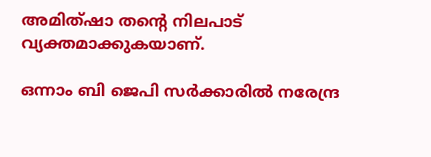അമിത്ഷാ തന്റെ നിലപാട് വ്യക്തമാക്കുകയാണ്.

ഒന്നാം ബി ജെപി സർക്കാരിൽ നരേന്ദ്ര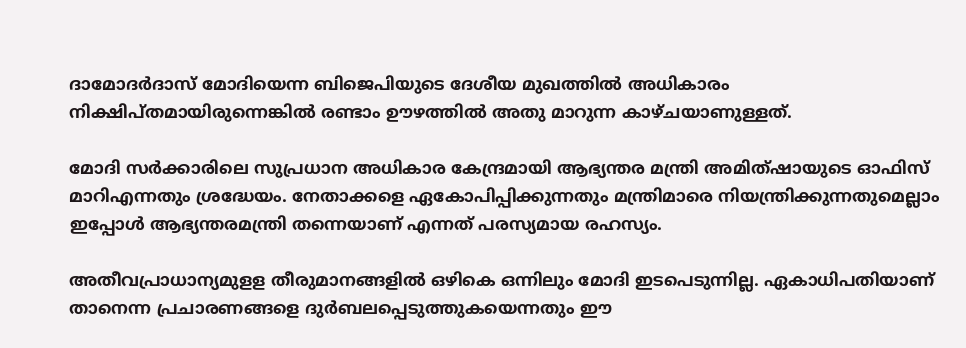ദാമോദർദാസ് മോദിയെന്ന ബിജെപിയുടെ ദേശീയ മുഖത്തിൽ അധികാരം നിക്ഷിപ്തമായിരുന്നെങ്കിൽ രണ്ടാം ഊഴത്തിൽ അതു മാറുന്ന കാഴ്ചയാണുള്ളത്.

മോദി സര്‍ക്കാരിലെ സുപ്രധാന അധികാര കേന്ദ്രമായി ആഭ്യന്തര മന്ത്രി അമിത്ഷായുടെ ഓഫിസ് മാറിഎന്നതും ശ്രദ്ധേയം. നേതാക്കളെ ഏകോപിപ്പിക്കുന്നതും മന്ത്രിമാരെ നിയന്ത്രിക്കുന്നതുമെല്ലാം ഇപ്പോൾ ആഭ്യന്തരമന്ത്രി തന്നെയാണ് എന്നത് പരസ്യമായ രഹസ്യം.

അതീവപ്രാധാന്യമുളള തീരുമാനങ്ങളിൽ ഒഴികെ ഒന്നിലും മോദി ഇടപെടുന്നില്ല. ഏകാധിപതിയാണ് താനെന്ന പ്രചാരണങ്ങളെ ദുർബലപ്പെടുത്തുകയെന്നതും ഈ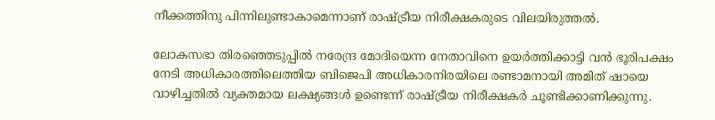നീക്കത്തിനു പിന്നിലുണ്ടാകാമെന്നാണ് രാഷ്ട്രീയ നിരീക്ഷകരുടെ വിലയിരുത്തൽ.

ലോകസഭാ തിരഞ്ഞെടുപ്പിൽ നരേന്ദ്ര മോദിയെന്ന നേതാവിനെ ഉയർത്തിക്കാട്ടി വൻ ഭൂരിപക്ഷം നേടി അധികാരത്തിലെത്തിയ ബിജെപി അധികാരനിരയിലെ രണ്ടാമനായി അമിത് ഷായെ വാഴിച്ചതിൽ വ്യക്തമായ ലക്ഷ്യങ്ങൾ ഉണ്ടെന്ന് രാഷ്ട്രീയ നിരീക്ഷകർ ചൂണ്ടിക്കാണിക്കുന്നു.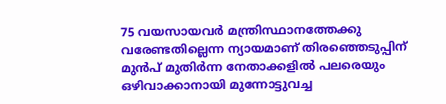75 വയസായവർ മന്ത്രിസ്ഥാനത്തേക്കു വരേണ്ടതില്ലെന്ന ന്യായമാണ് തിരഞ്ഞെടുപ്പിന് മുൻപ് മുതിർന്ന നേതാക്കളിൽ പലരെയും ഒഴിവാക്കാനായി മുന്നോട്ടുവച്ച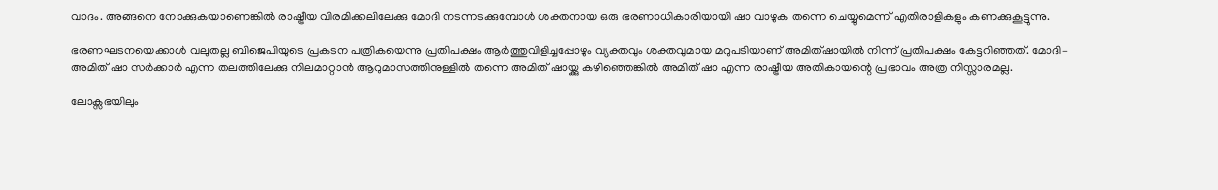വാദം. അങ്ങനെ നോക്കുകയാണെങ്കിൽ രാഷ്ട്രീയ വിരമിക്കലിലേക്കു മോദി നടന്നടക്കുമ്പോൾ ശക്തനായ ഒരു ഭരണാധികാരിയായി ഷാ വാഴുക തന്നെ ചെയ്യുമെന്ന് എതിരാളികളും കണക്കുകൂട്ടുന്നു.

ഭരണഘടനയെക്കാള്‍ വലുതല്ല ബിജെപിയുടെ പ്രകടന പത്രികയെന്നു പ്രതിപക്ഷം ആർത്തുവിളിച്ചപ്പോഴും വ്യക്തവും ശക്തവുമായ മറുപടിയാണ് അമിത്ഷായിൽ നിന്ന് പ്രതിപക്ഷം കേട്ടറിഞ്ഞത്. മോദി– അമിത് ഷാ സർക്കാർ എന്ന തലത്തിലേക്കു നിലമാറ്റാൻ ആറുമാസത്തിനുള്ളിൽ തന്നെ അമിത് ഷായ്ക്കു കഴിഞ്ഞെങ്കിൽ അമിത് ഷാ എന്ന രാഷ്ട്രീയ അതികായന്റെ പ്രഭാവം അത്ര നിസ്സാരമല്ല.

ലോക്സഭയിലും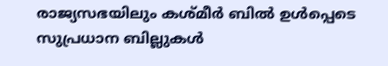രാജ്യസഭയിലും കശ്മീർ ബിൽ ഉൾപ്പെടെ സുപ്രധാന ബില്ലുകൾ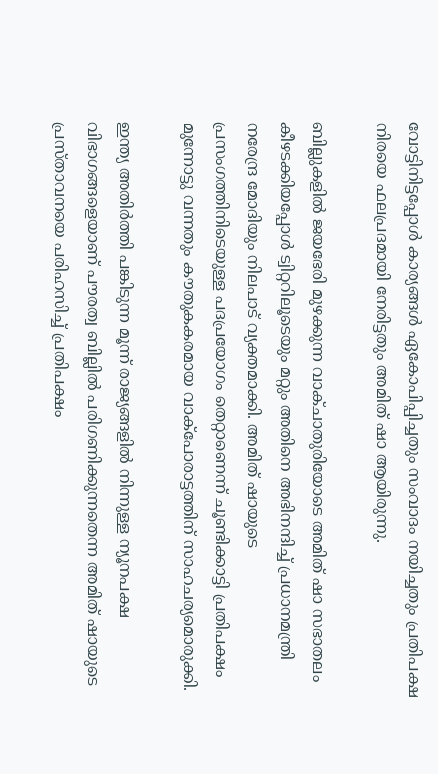വോട്ടിനിട്ടപ്പോൾ കാര്യങ്ങൾ ഏകോപിപ്പിച്ചതും സംവാദം നയിച്ചതും പ്രതിപക്ഷ നിരയെ ഫലപ്രദമായി നേരിട്ടതും അമിത് ഷാ ആയിരുന്നു.

ബില്ലുകളിൽ ജയഭേരി മുഴക്കുന്ന വാക്ചാതുരിയോടെ അമിത് ഷാ സഭാതലം കീഴടക്കിയപ്പോൾ ട്വിറ്ററിലൂടെയും മറ്റും അതിനെ അഭിനന്ദിച്ച് പ്രധാനമന്ത്രി നരേന്ദ്ര മോദിയും നിലപാട് വ്യക്തമാക്കി. അമിത് ഷായുടെ പ്രസംഗത്തിനിടെയുള്ള പദപ്രയോഗം തെറ്റാണെന്ന് ചൂണ്ടിക്കാട്ടി പ്രതിപക്ഷം മുന്നോട്ടു വന്നതും കൗതുകകരമായ വാക്പോരാട്ടത്തിന് സാഹചര്യമൊരുക്കി.

ഇന്ത്യ അതിര്‍ത്തി പങ്കിടുന്ന മൂന്ന് രാജ്യങ്ങളില്‍ നിന്നുള്ള ന്യൂനപക്ഷ വിഭാഗങ്ങളെയാണ് പൗരത്വ ബില്ലില്‍ പരിഗണിക്കുന്നതെന്ന അമിത് ഷായുടെ പ്രസ്താവനയെ പരിഹസിച്ച് പ്രതിപക്ഷം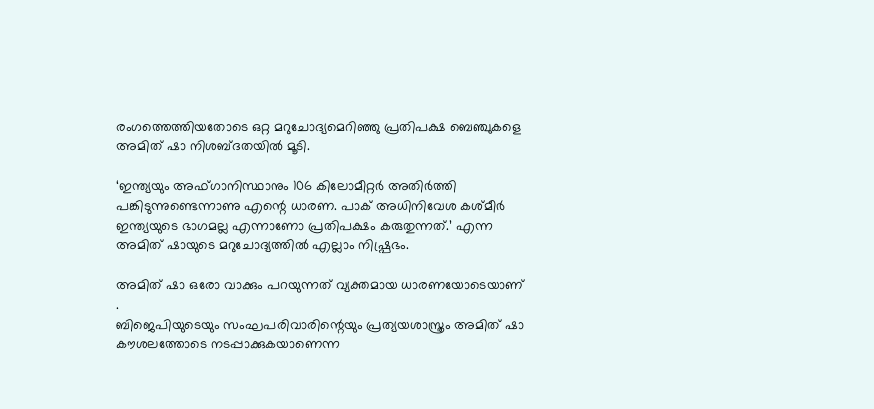രംഗത്തെത്തിയതോടെ ഒറ്റ മറുചോദ്യമെറിഞ്ഞു പ്രതിപക്ഷ ബെഞ്ചുകളെ അമിത് ഷാ നിശബ്ദതയിൽ മൂടി.

‘ഇന്ത്യയും അഫ്ഗാനിസ്ഥാനും 106 കിലോമീറ്റര്‍ അതിര്‍ത്തി പങ്കിടുന്നുണ്ടെന്നാണു എന്റെ ധാരണ. പാക് അധിനിവേശ കശ്മീർ ഇന്ത്യയുടെ ഭാഗമല്ല എന്നാണോ പ്രതിപക്ഷം കരുതുന്നത്.’ എന്ന അമിത് ഷായുടെ മറുചോദ്യത്തിൽ എല്ലാം നിഷ്പ്രഭം.

അമിത് ഷാ ഒരോ വാക്കും പറയുന്നത് വ്യക്തമായ ധാരണയോടെയാണ് .
ബിജെപിയുടെയും സംഘപരിവാരിന്റെയും പ്രത്യയശാസ്ത്രം അമിത് ഷാ കൗശലത്തോടെ നടപ്പാക്കുകയാണെന്ന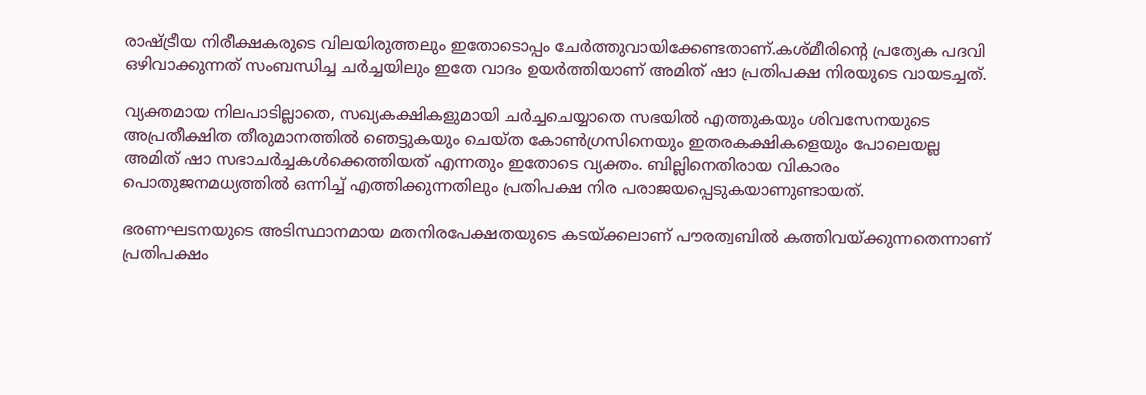രാഷ്ട്രീയ നിരീക്ഷകരുടെ വിലയിരുത്തലും ഇതോടൊപ്പം ചേർത്തുവായിക്കേണ്ടതാണ്.കശ്മീരിന്റെ പ്രത്യേക പദവി ഒഴിവാക്കുന്നത് സംബന്ധിച്ച ചർച്ചയിലും ഇതേ വാദം ഉയർത്തിയാണ് അമിത് ഷാ പ്രതിപക്ഷ നിരയുടെ വായടച്ചത്.

വ്യക്തമായ നിലപാടില്ലാതെ, സഖ്യകക്ഷികളുമായി ചർച്ചചെയ്യാതെ സഭയിൽ എത്തുകയും ശിവസേനയുടെ അപ്രതീക്ഷിത തീരുമാനത്തിൽ ഞെട്ടുകയും ചെയ്ത കോൺഗ്രസിനെയും ഇതരകക്ഷികളെയും പോലെയല്ല അമിത് ഷാ സഭാചർച്ചകൾക്കെത്തിയത് എന്നതും ഇതോടെ വ്യക്തം. ബില്ലിനെതിരായ വികാരം പൊതുജനമധ്യത്തിൽ ഒന്നിച്ച് എത്തിക്കുന്നതിലും പ്രതിപക്ഷ നിര പരാജയപ്പെടുകയാണുണ്ടായത്.

ഭരണഘടനയുടെ അടിസ്ഥാനമായ മതനിരപേക്ഷതയുടെ കടയ്ക്കലാണ് പൗരത്വബിൽ കത്തിവയ്ക്കുന്നതെന്നാണ് പ്രതിപക്ഷം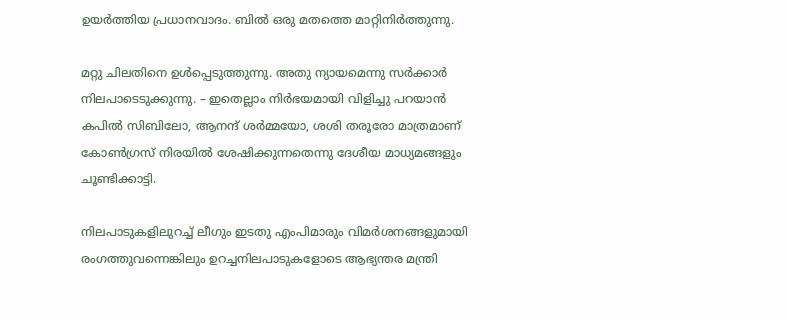ഉയർത്തിയ പ്രധാനവാദം. ബിൽ ഒരു മതത്തെ മാറ്റിനിർത്തുന്നു.

മറ്റു ചിലതിനെ ഉൾപ്പെടുത്തുന്നു. അതു ന്യായമെന്നു സർക്കാർ നിലപാടെടുക്കുന്നു. – ഇതെല്ലാം നിർഭയമായി വിളിച്ചു പറയാൻ കപിൽ സിബിലോ, ആനന്ദ് ശർമ്മയോ, ശശി തരൂരോ മാത്രമാണ് കോൺഗ്രസ് നിരയിൽ ശേഷിക്കുന്നതെന്നു ദേശീയ മാധ്യമങ്ങളും ചൂണ്ടിക്കാട്ടി.

നിലപാടുകളിലുറച്ച് ലീഗും ഇടതു എംപിമാരും വിമർശനങ്ങളുമായി രംഗത്തുവന്നെങ്കിലും ഉറച്ചനിലപാടുകളോടെ ആഭ്യന്തര മന്ത്രി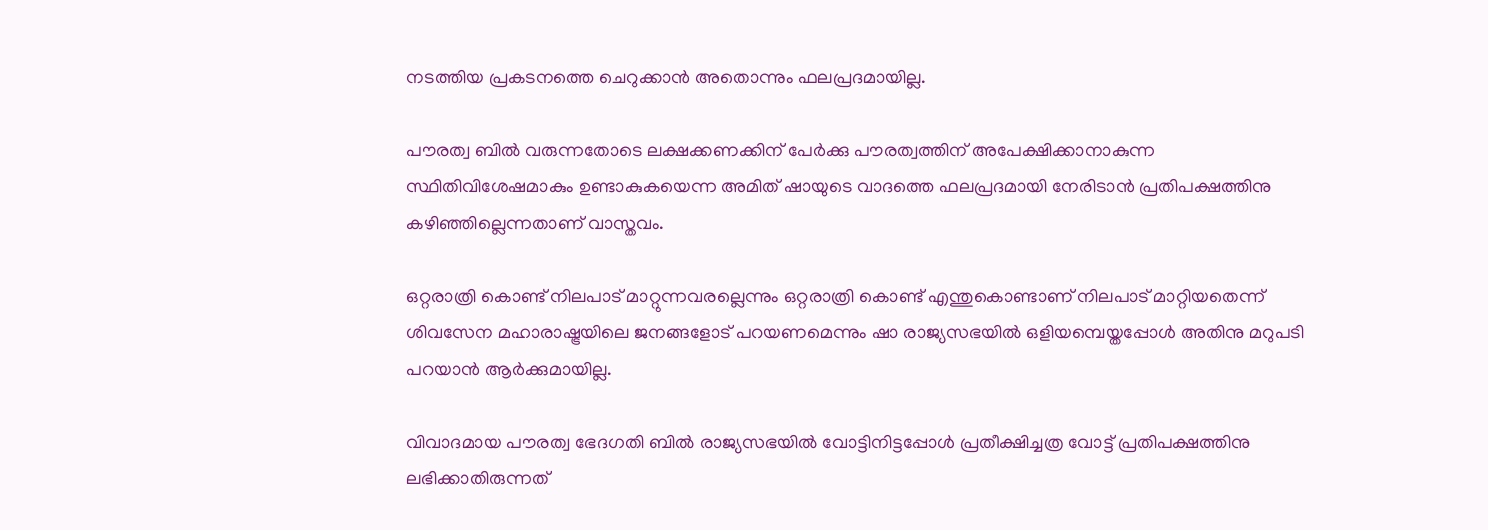നടത്തിയ പ്രകടനത്തെ ചെറുക്കാൻ അതൊന്നും ഫലപ്രദമായില്ല.

പൗരത്വ ബില്‍ വരുന്നതോടെ ലക്ഷക്കണക്കിന് പേർക്കു പൗരത്വത്തിന് അപേക്ഷിക്കാനാകുന്ന സ്ഥിതിവിശേഷമാകും ഉണ്ടാകുകയെന്ന അമിത് ഷായുടെ വാദത്തെ ഫലപ്രദമായി നേരിടാൻ പ്രതിപക്ഷത്തിനു കഴിഞ്ഞില്ലെന്നതാണ് വാസ്തവം.

ഒറ്റരാത്രി കൊണ്ട് നിലപാട് മാറ്റുന്നവരല്ലെന്നും ഒറ്റരാത്രി കൊണ്ട് എന്തുകൊണ്ടാണ് നിലപാട് മാറ്റിയതെന്ന് ശിവസേന മഹാരാഷ്ട്രയിലെ ജനങ്ങളോട് പറയണമെന്നും ഷാ രാജ്യസഭയിൽ ഒളിയമ്പെയ്തപ്പോൾ അതിനു മറുപടി പറയാൻ ആർക്കുമായില്ല.

വിവാദമായ പൗരത്വ ഭേദഗതി ബില്‍ രാജ്യസഭയിൽ വോട്ടിനിട്ടപ്പോള്‍ പ്രതീക്ഷിച്ചത്ര വോട്ട് പ്രതിപക്ഷത്തിനു ലഭിക്കാതിരുന്നത്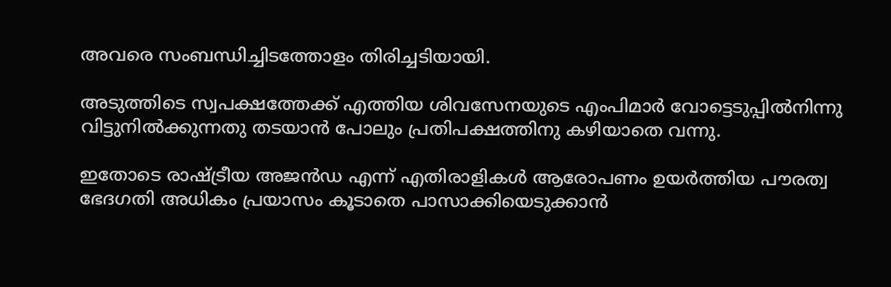അവരെ സംബന്ധിച്ചിടത്തോളം തിരിച്ചടിയായി.

അടുത്തിടെ സ്വപക്ഷത്തേക്ക് എത്തിയ ശിവസേനയുടെ എംപിമാര്‍ വോട്ടെടുപ്പില്‍നിന്നു വിട്ടുനിൽക്കുന്നതു തടയാൻ പോലും പ്രതിപക്ഷത്തിനു കഴിയാതെ വന്നു.

ഇതോടെ രാഷ്ട്രീയ അജൻഡ എന്ന് എതിരാളികൾ ആരോപണം ഉയർത്തിയ പൗരത്വ ഭേദഗതി അധികം പ്രയാസം കൂടാതെ പാസാക്കിയെടുക്കാൻ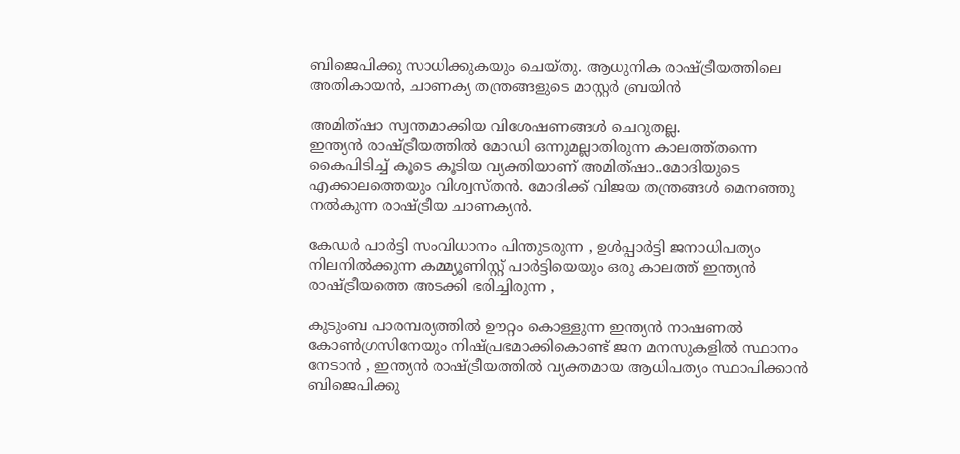ബിജെപിക്കു സാധിക്കുകയും ചെയ്തു. ആധുനിക രാഷ്ട്രീയത്തിലെ അതികായൻ, ചാണക്യ തന്ത്രങ്ങളുടെ മാസ്റ്റർ ബ്രയിൻ

അമിത്ഷാ സ്വന്തമാക്കിയ വിശേഷണങ്ങൾ ചെറുതല്ല.
ഇന്ത്യൻ രാഷ്ട്രീയത്തില്‍ മോഡി ഒന്നുമല്ലാതിരുന്ന കാലത്ത്തന്നെ കൈപിടിച്ച് കൂടെ കൂടിയ വ്യക്തിയാണ് അമിത്ഷാ..മോദിയുടെ എക്കാലത്തെയും വിശ്വസ്തൻ. മോദിക്ക് വിജയ തന്ത്രങ്ങൾ മെനഞ്ഞു നൽകുന്ന രാഷ്ട്രീയ ചാണക്യൻ.

കേഡർ പാർട്ടി സംവിധാനം പിന്തുടരുന്ന , ഉൾപ്പാർട്ടി ജനാധിപത്യം നിലനിൽക്കുന്ന കമ്മ്യൂണിസ്റ്റ് പാർട്ടിയെയും ഒരു കാലത്ത് ഇന്ത്യൻ രാഷ്ട്രീയത്തെ അടക്കി ഭരിച്ചിരുന്ന ,

കുടുംബ പാരമ്പര്യത്തിൽ ഊറ്റം കൊള്ളുന്ന ഇന്ത്യൻ നാഷണൽ കോൺഗ്രസിനേയും നിഷ്പ്രഭമാക്കികൊണ്ട് ജന മനസുകളിൽ സ്ഥാനം നേടാൻ , ഇന്ത്യൻ രാഷ്ട്രീയത്തിൽ വ്യക്തമായ ആധിപത്യം സ്ഥാപിക്കാൻ ബിജെപിക്കു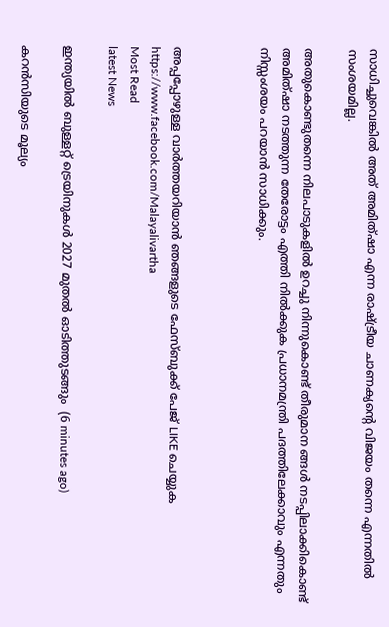സാധിച്ചുവെങ്കിൽ അത് അമിത്ഷാ എന്ന രാഷ്ട്രീയ ചാണക്യന്റെ വിജയം തന്നെ എന്നതിൽ സംശയമില്ല.

അതുകൊണ്ടുതന്നെ നിലപാടുകളിൽ ഉറച്ചു നിന്നുകൊണ്ട് തീരുമാന ങ്ങൾ നടപ്പിലാക്കികൊണ്ട് അമിത്ഷാ നടത്തുന്ന തേരോട്ടം എത്തി നിൽക്കുക പ്രധാനമന്ത്രി പദത്തിലേക്കാവും എന്നതും നിസ്സംശയം പറയാൻ സാധിക്കും.



അപ്പപ്പോഴുള്ള വാര്‍ത്തയറിയാന്‍ ഞങ്ങളുടെ ഫേസ്‌ബുക്ക്‌ പേജ് LIKE ചെയ്യുക
https://www.facebook.com/Malayalivartha
Most Read
latest News

ഇന്ത്യയില്‍ ബുള്ളറ്റ് ട്രെയിനുകള്‍ 2027 മുതല്‍ ഓടിത്തുടങ്ങും  (6 minutes ago)

കറന്‍സിയുടെ മൂല്യം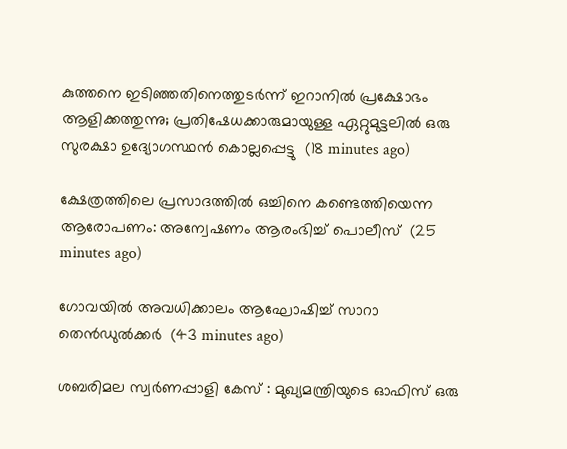കുത്തനെ ഇടിഞ്ഞതിനെത്തുടര്‍ന്ന് ഇറാനില്‍ പ്രക്ഷോഭം ആളിക്കത്തുന്നു; പ്രതിഷേധക്കാരുമായുള്ള ഏറ്റുമുട്ടലില്‍ ഒരു സുരക്ഷാ ഉദ്യോഗസ്ഥന്‍ കൊല്ലപ്പെട്ടു  (18 minutes ago)

ക്ഷേത്രത്തിലെ പ്രസാദത്തില്‍ ഒച്ചിനെ കണ്ടെത്തിയെന്ന ആരോപണം: അന്വേഷണം ആരംഭിച്ച് പൊലീസ്  (25 minutes ago)

ഗോവയില്‍ അവധിക്കാലം ആഘോഷിച്ച് സാറാ തെന്‍ഡുല്‍ക്കര്‍  (43 minutes ago)

ശബരിമല സ്വര്‍ണപ്പാളി കേസ് : മുഖ്യമന്ത്രിയുടെ ഓഫിസ് ഒരു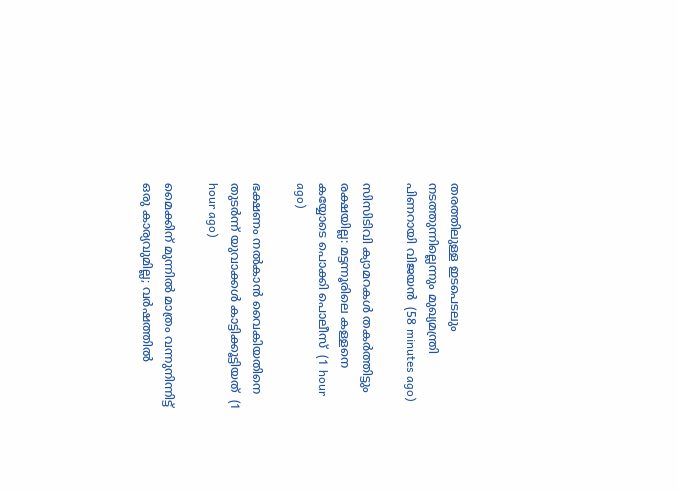തരത്തിലുള്ള ഇടപെടലും നടത്തുന്നില്ലെന്നും മുഖ്യമന്ത്രി പിണറായി വിജയന്‍  (58 minutes ago)

സിസിടിവി ക്യാമറകള്‍ തകര്‍ത്തിട്ടും രക്ഷയില്ല: മട്ടന്നൂരിലെ കള്ളനെ കയ്യോടെ പൊക്കി പൊലീസ്  (1 hour ago)

ഭക്ഷണം നല്‍കാന്‍ വൈകിയതിനെ തുടര്‍ന്ന് യുവാക്കള്‍ കാട്ടിക്കൂട്ടിയത്  (1 hour ago)

മൈക്കിന് മുന്നില്‍ മാത്രം വന്നുനിന്നിട്ട് ഒരു കാര്യവുമില്ല; വര്‍ഷത്തില്‍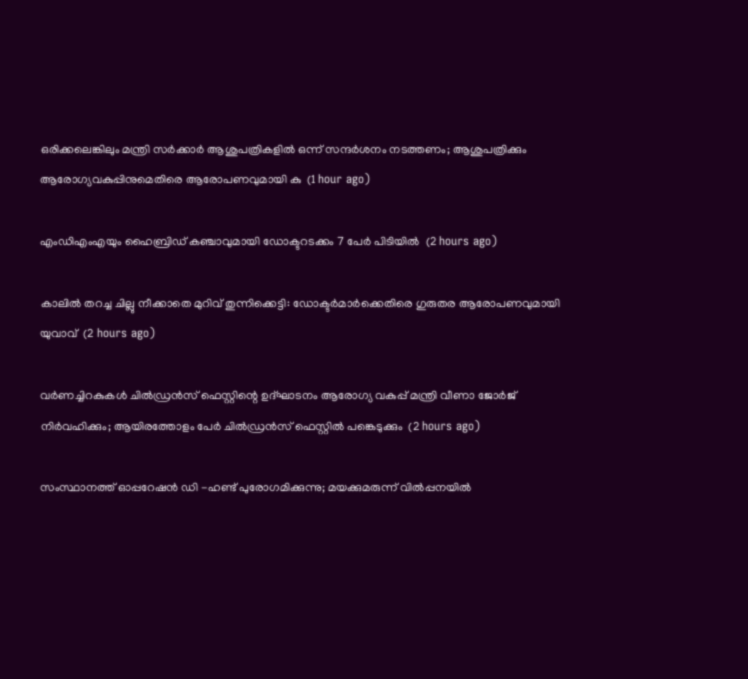ഒരിക്കലെങ്കിലും മന്ത്രി സര്‍ക്കാര്‍ ആശുപത്രികളില്‍ ഒന്ന് സന്ദര്‍ശനം നടത്തണം; ആശുപത്രിക്കും ആരോഗ്യവകുപ്പിനുമെതിരെ ആരോപണവുമായി കു  (1 hour ago)

എംഡിഎംഎയും ഹൈബ്രിഡ് കഞ്ചാവുമായി ഡോക്ടറടക്കം 7 പേര്‍ പിടിയില്‍  (2 hours ago)

കാലില്‍ തറച്ച ചില്ലു നീക്കാതെ മുറിവ് തുന്നിക്കെട്ടി: ഡോക്ടര്‍മാര്‍ക്കെതിരെ ഗുരുതര ആരോപണവുമായി യുവാവ്  (2 hours ago)

വര്‍ണച്ചിറകുകള്‍ ചില്‍ഡ്രന്‍സ് ഫെസ്റ്റിന്റെ ഉദ്ഘാടനം ആരോഗ്യ വകുപ്പ് മന്ത്രി വീണാ ജോര്‍ജ് നിര്‍വഹിക്കും; ആയിരത്തോളം പേർ ചില്‍ഡ്രന്‍സ് ഫെസ്റ്റില്‍ പങ്കെടുക്കും  (2 hours ago)

സംസ്ഥാനത്ത് ഓപ്പറേഷന്‍ ഡി -ഹണ്ട് പുരോഗമിക്കുന്നു; മയക്കുമരുന്ന് വില്‍പ്പനയില്‍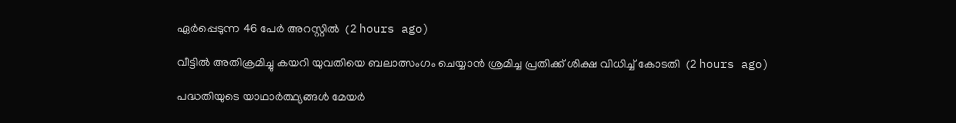ഏര്‍പ്പെടുന്ന 46 പേർ അറസ്റ്റിൽ  (2 hours ago)

വീട്ടില്‍ അതിക്രമിച്ചു കയറി യുവതിയെ ബലാത്സംഗം ചെയ്യാന്‍ ശ്രമിച്ച പ്രതിക്ക് ശിക്ഷ വിധിച്ച് കോടതി  (2 hours ago)

പദ്ധതിയുടെ യാഥാർത്ഥ്യങ്ങൾ മേയർ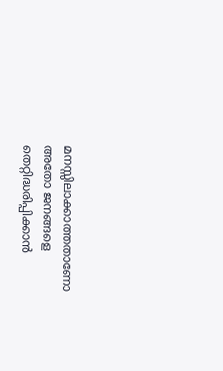മനസ്സിലാക്കാത്തതാണോ അതോ ജനങ്ങളെ തെറ്റിദ്ധരിപ്പിക്കാൻ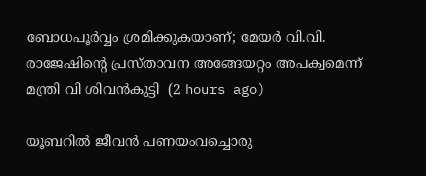ബോധപൂർവ്വം ശ്രമിക്കുകയാണ്; മേയർ വി.വി. രാജേഷിന്റെ പ്രസ്താവന അങ്ങേയറ്റം അപക്വമെന്ന് മന്ത്രി വി ശിവൻകുട്ടി  (2 hours ago)

യൂബറില്‍ ജീവന്‍ പണയംവച്ചൊരു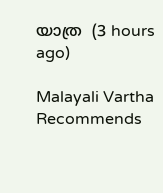യാത്ര  (3 hours ago)

Malayali Vartha Recommends